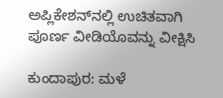ಅಪ್ಲಿಕೇಶನ್‌ನಲ್ಲಿ ಉಚಿತವಾಗಿ ಪೂರ್ಣ ವೀಡಿಯೊವನ್ನು ವೀಕ್ಷಿಸಿ

ಕುಂದಾಪುರ: ಮಳೆ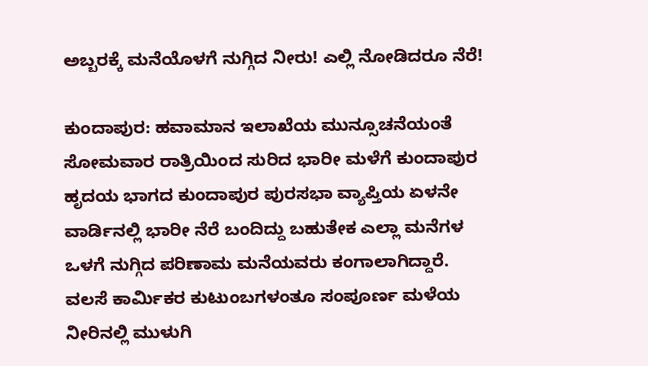ಅಬ್ಬರಕ್ಕೆ ಮನೆಯೊಳಗೆ ನುಗ್ಗಿದ ನೀರು! ಎಲ್ಲಿ ನೋಡಿದರೂ ನೆರೆ!

ಕುಂದಾಪುರ: ಹವಾಮಾನ ಇಲಾಖೆಯ ಮುನ್ಸೂಚನೆಯಂತೆ ಸೋಮವಾರ ರಾತ್ರಿಯಿಂದ ಸುರಿದ ಭಾರೀ ಮಳೆಗೆ ಕುಂದಾಪುರ ಹೃದಯ ಭಾಗದ ಕುಂದಾಪುರ ಪುರಸಭಾ ವ್ಯಾಪ್ತಿಯ ಏಳನೇ ವಾರ್ಡಿನಲ್ಲಿ ಭಾರೀ ನೆರೆ ಬಂದಿದ್ದು ಬಹುತೇಕ ಎಲ್ಲಾ ಮನೆಗಳ ಒಳಗೆ ನುಗ್ಗಿದ ಪರಿಣಾಮ ಮನೆಯವರು ಕಂಗಾಲಾಗಿದ್ದಾರೆ. ವಲಸೆ ಕಾರ್ಮಿಕರ ಕುಟುಂಬಗಳಂತೂ ಸಂಪೂರ್ಣ ಮಳೆಯ ನೀರಿನಲ್ಲಿ ಮುಳುಗಿ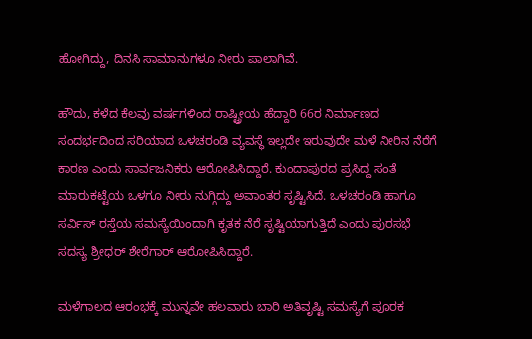ಹೋಗಿದ್ದು, ದಿನಸಿ ಸಾಮಾನುಗಳೂ ನೀರು ಪಾಲಾಗಿವೆ.

ಹೌದು, ಕಳೆದ ಕೆಲವು ವರ್ಷಗಳಿಂದ ರಾಷ್ಟ್ರೀಯ ಹೆದ್ದಾರಿ 66ರ ನಿರ್ಮಾಣದ ಸಂದರ್ಭದಿಂದ ಸರಿಯಾದ ಒಳಚರಂಡಿ ವ್ಯವಸ್ಥೆ ಇಲ್ಲದೇ ಇರುವುದೇ ಮಳೆ ನೀರಿನ ನೆರೆಗೆ ಕಾರಣ ಎಂದು ಸಾರ್ವಜನಿಕರು ಆರೋಪಿಸಿದ್ದಾರೆ. ಕುಂದಾಪುರದ ಪ್ರಸಿದ್ದ ಸಂತೆ ಮಾರುಕಟ್ಟೆಯ ಒಳಗೂ ನೀರು ನುಗ್ಗಿದ್ದು ಅವಾಂತರ ಸೃಷ್ಟಿಸಿದೆ. ಒಳಚರಂಡಿ ಹಾಗೂ ಸರ್ವಿಸ್ ರಸ್ತೆಯ ಸಮಸ್ಯೆಯಿಂದಾಗಿ ಕೃತಕ ನೆರೆ ಸೃಷ್ಟಿಯಾಗುತ್ತಿದೆ ಎಂದು ಪುರಸಭೆ ಸದಸ್ಯ ಶ್ರೀಧರ್ ಶೇರೆಗಾರ್ ಆರೋಪಿಸಿದ್ದಾರೆ.

ಮಳೆಗಾಲದ ಆರಂಭಕ್ಕೆ ಮುನ್ನವೇ ಹಲವಾರು ಬಾರಿ ಅತಿವೃಷ್ಟಿ ಸಮಸ್ಯೆಗೆ ಪೂರಕ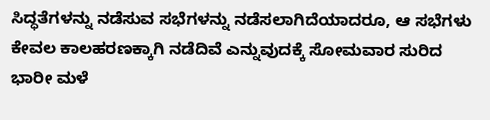ಸಿದ್ಧತೆಗಳನ್ನು ನಡೆಸುವ ಸಭೆಗಳನ್ನು ನಡೆಸಲಾಗಿದೆಯಾದರೂ, ಆ ಸಭೆಗಳು ಕೇವಲ ಕಾಲಹರಣಕ್ಕಾಗಿ ನಡೆದಿವೆ ಎನ್ನುವುದಕ್ಕೆ ಸೋಮವಾರ ಸುರಿದ ಭಾರೀ ಮಳೆ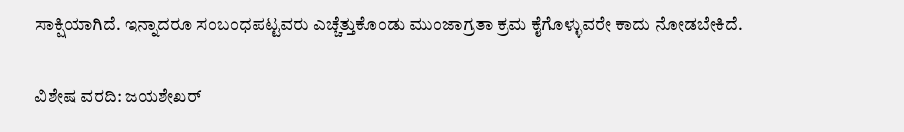ಸಾಕ್ಷಿಯಾಗಿದೆ. ಇನ್ನಾದರೂ ಸಂಬಂಧಪಟ್ಟವರು ಎಚ್ಚೆತ್ತುಕೊಂಡು ಮುಂಜಾಗ್ರತಾ ಕ್ರಮ ಕೈಗೊಳ್ಳುವರೇ ಕಾದು ನೋಡಬೇಕಿದೆ.

ವಿಶೇಷ ವರದಿ: ಜಯಶೇಖರ್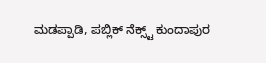ಮಡಪ್ಪಾಡಿ, ಪಬ್ಲಿಕ್ ನೆಕ್ಸ್ಟ್ ಕುಂದಾಪುರ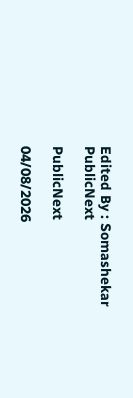Edited By : Somashekar
PublicNext

PublicNext

04/08/2026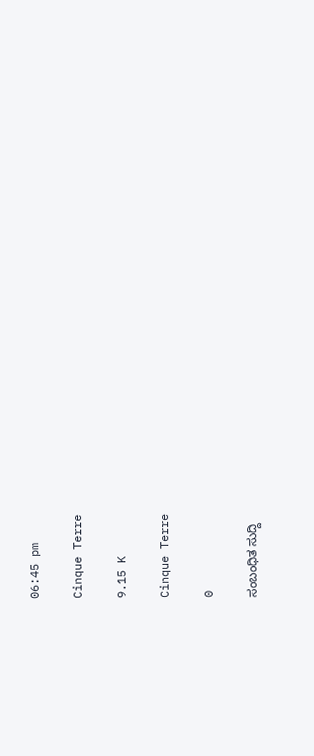06:45 pm

Cinque Terre

9.15 K

Cinque Terre

0

ಸಂಬಂಧಿತ ಸುದ್ದಿ